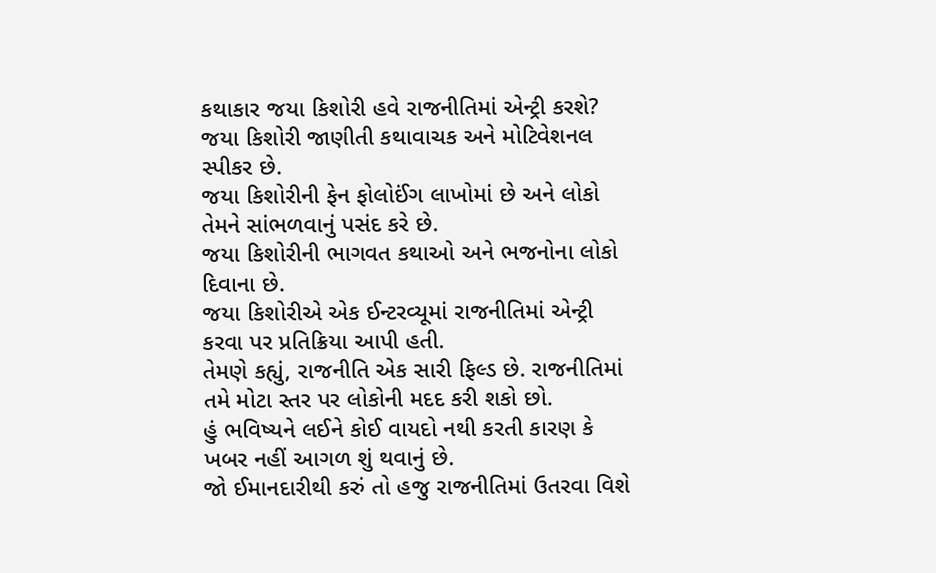કથાકાર જયા કિશોરી હવે રાજનીતિમાં એન્ટ્રી કરશે?
જયા કિશોરી જાણીતી કથાવાચક અને મોટિવેશનલ સ્પીકર છે.
જયા કિશોરીની ફેન ફોલોઈંગ લાખોમાં છે અને લોકો તેમને સાંભળવાનું પસંદ કરે છે.
જયા કિશોરીની ભાગવત કથાઓ અને ભજનોના લોકો દિવાના છે.
જયા કિશોરીએ એક ઈન્ટરવ્યૂમાં રાજનીતિમાં એન્ટ્રી કરવા પર પ્રતિક્રિયા આપી હતી.
તેમણે કહ્યું, રાજનીતિ એક સારી ફિલ્ડ છે. રાજનીતિમાં તમે મોટા સ્તર પર લોકોની મદદ કરી શકો છો.
હું ભવિષ્યને લઈને કોઈ વાયદો નથી કરતી કારણ કે ખબર નહીં આગળ શું થવાનું છે.
જો ઈમાનદારીથી કરું તો હજુ રાજનીતિમાં ઉતરવા વિશે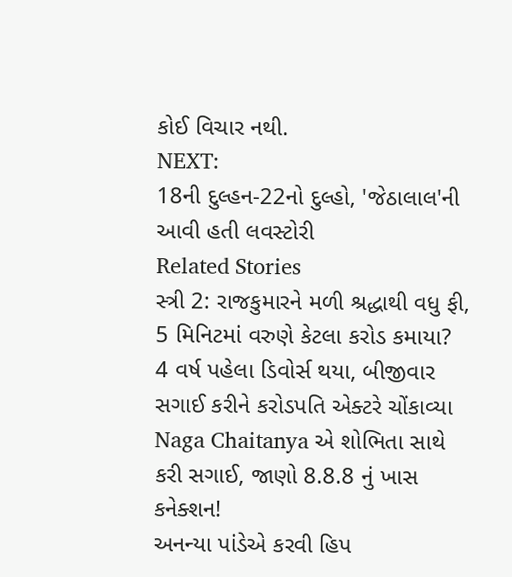કોઈ વિચાર નથી.
NEXT:
18ની દુલ્હન-22નો દુલ્હો, 'જેઠાલાલ'ની આવી હતી લવસ્ટોરી
Related Stories
સ્ત્રી 2: રાજકુમારને મળી શ્રદ્ધાથી વધુ ફી, 5 મિનિટમાં વરુણે કેટલા કરોડ કમાયા?
4 વર્ષ પહેલા ડિવોર્સ થયા, બીજીવાર સગાઈ કરીને કરોડપતિ એક્ટરે ચોંકાવ્યા
Naga Chaitanya એ શોભિતા સાથે કરી સગાઈ, જાણો 8.8.8 નું ખાસ કનેક્શન!
અનન્યા પાંડેએ કરવી હિપ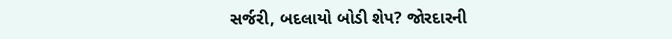સર્જરી, બદલાયો બોડી શેપ? જોરદારની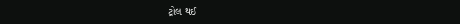ટ્રોલ થઈ